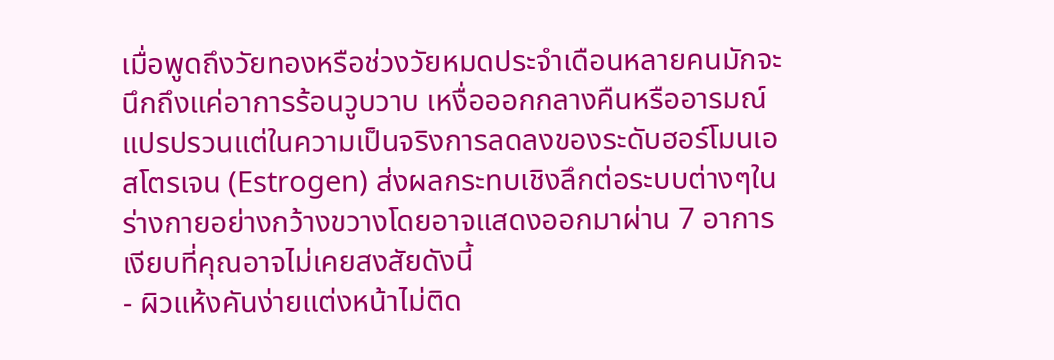เมื่อพูดถึงวัยทองหรือช่วงวัยหมดประจำเดือนหลายคนมักจะนึกถึงแค่อาการร้อนวูบวาบ เหงื่อออกกลางคืนหรืออารมณ์แปรปรวนแต่ในความเป็นจริงการลดลงของระดับฮอร์โมนเอสโตรเจน (Estrogen) ส่งผลกระทบเชิงลึกต่อระบบต่างๆในร่างกายอย่างกว้างขวางโดยอาจแสดงออกมาผ่าน 7 อาการเงียบที่คุณอาจไม่เคยสงสัยดังนี้
- ผิวแห้งคันง่ายแต่งหน้าไม่ติด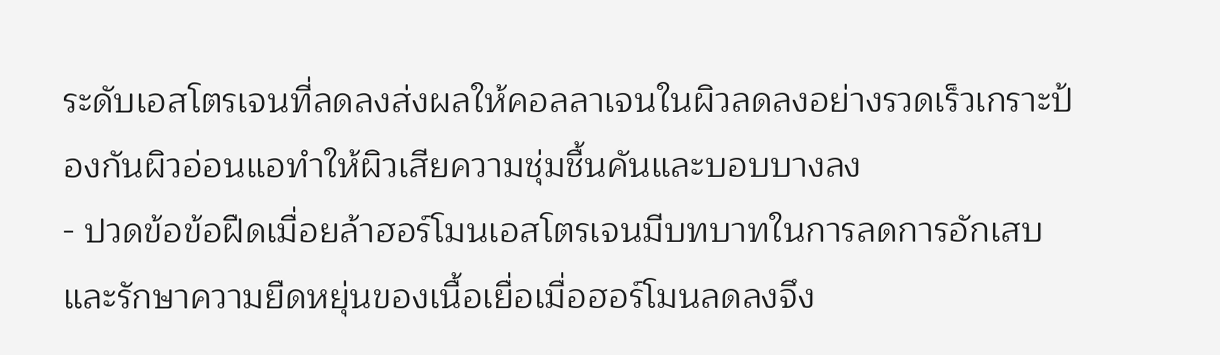ระดับเอสโตรเจนที่ลดลงส่งผลให้คอลลาเจนในผิวลดลงอย่างรวดเร็วเกราะป้องกันผิวอ่อนแอทำให้ผิวเสียความชุ่มชื้นคันและบอบบางลง
- ปวดข้อข้อฝืดเมื่อยล้าฮอร์โมนเอสโตรเจนมีบทบาทในการลดการอักเสบและรักษาความยืดหยุ่นของเนื้อเยื่อเมื่อฮอร์โมนลดลงจึง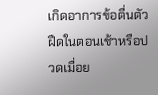เกิดอาการข้อตื่นตัวฝืดในตอนเช้าหรือปวดเมื่อย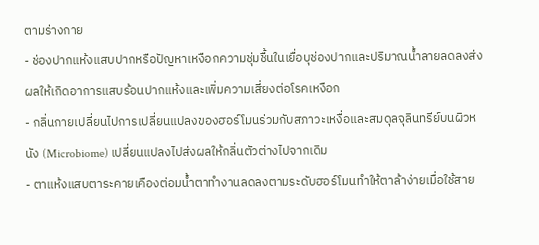ตามร่างกาย
- ช่องปากแห้งแสบปากหรือปัญหาเหงือกความชุ่มชื้นในเยื่อบุช่องปากและปริมาณน้ำลายลดลงส่งผลให้เกิดอาการแสบร้อนปากแห้งและเพิ่มความเสี่ยงต่อโรคเหงือก
- กลิ่นกายเปลี่ยนไปการเปลี่ยนแปลงของฮอร์โมนร่วมกับสภาวะเหงื่อและสมดุลจุลินทรีย์บนผิวหนัง (Microbiome) เปลี่ยนแปลงไปส่งผลให้กลิ่นตัวต่างไปจากเดิม
- ตาแห้งแสบตาระคายเคืองต่อมน้ำตาทำงานลดลงตามระดับฮอร์โมนทำให้ตาล้าง่ายเมื่อใช้สาย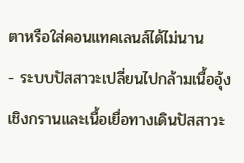ตาหรือใส่คอนแทคเลนส์ได้ไม่นาน
- ระบบปัสสาวะเปลี่ยนไปกล้ามเนื้ออุ้งเชิงกรานและเนื้อเยื่อทางเดินปัสสาวะ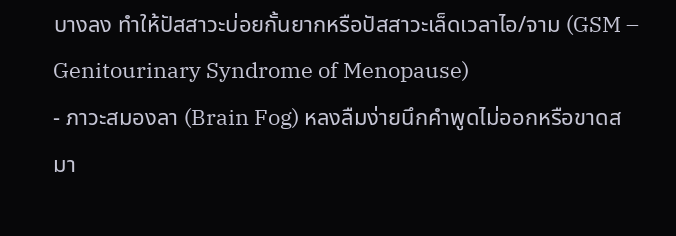บางลง ทำให้ปัสสาวะบ่อยกั้นยากหรือปัสสาวะเล็ดเวลาไอ/จาม (GSM – Genitourinary Syndrome of Menopause)
- ภาวะสมองลา (Brain Fog) หลงลืมง่ายนึกคำพูดไม่ออกหรือขาดสมา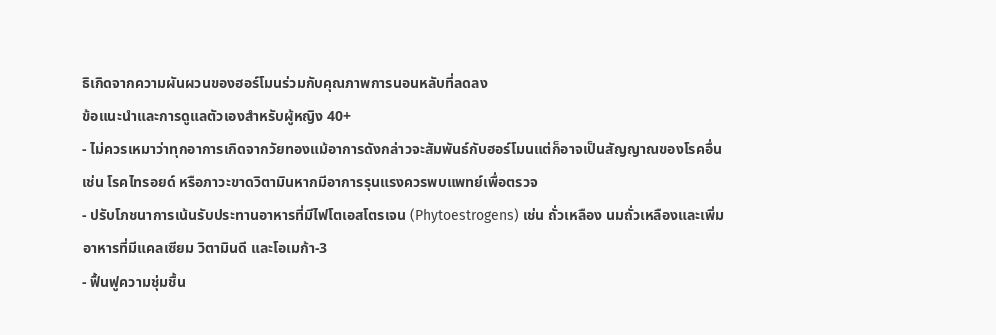ธิเกิดจากความผันผวนของฮอร์โมนร่วมกับคุณภาพการนอนหลับที่ลดลง
ข้อแนะนำและการดูแลตัวเองสำหรับผู้หญิง 40+
- ไม่ควรเหมาว่าทุกอาการเกิดจากวัยทองแม้อาการดังกล่าวจะสัมพันธ์กับฮอร์โมนแต่ก็อาจเป็นสัญญาณของโรคอื่น เช่น โรคไทรอยด์ หรือภาวะขาดวิตามินหากมีอาการรุนแรงควรพบแพทย์เพื่อตรวจ
- ปรับโภชนาการเน้นรับประทานอาหารที่มีไฟโตเอสโตรเจน (Phytoestrogens) เช่น ถั่วเหลือง นมถั่วเหลืองและเพิ่มอาหารที่มีแคลเซียม วิตามินดี และโอเมก้า-3
- ฟื้นฟูความชุ่มชื้น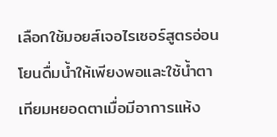เลือกใช้มอยส์เจอไรเซอร์สูตรอ่อนโยนดื่มน้ำให้เพียงพอและใช้น้ำตาเทียมหยอดตาเมื่อมีอาการแห้ง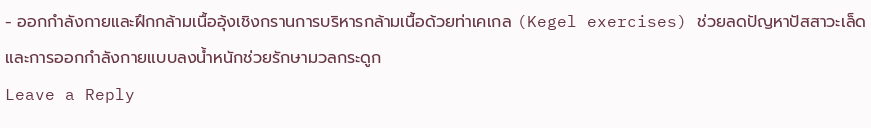- ออกกำลังกายและฝึกกล้ามเนื้ออุ้งเชิงกรานการบริหารกล้ามเนื้อด้วยท่าเคเกล (Kegel exercises) ช่วยลดปัญหาปัสสาวะเล็ดและการออกกำลังกายแบบลงน้ำหนักช่วยรักษามวลกระดูก
Leave a Reply